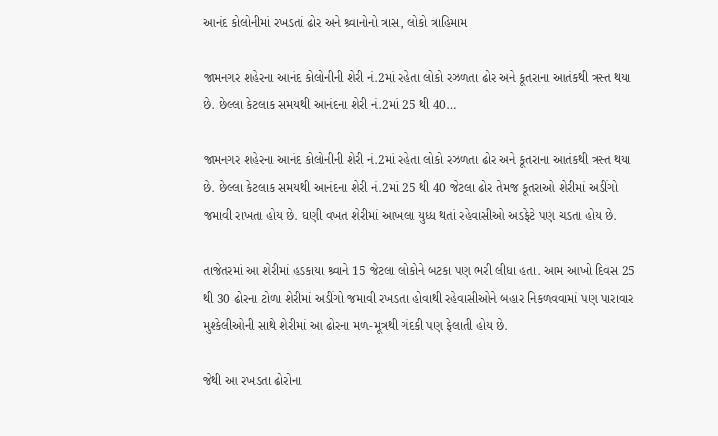આનંદ કોલોનીમાં રખડતાં ઢોર અને શ્ર્વાનોનો ત્રાસ, લોકો ત્રાહિમામ

જામનગર શહેરના આનંદ કોલોનીની શેરી નં.2માં રહેતા લોકો રઝળતા ઢોર અને કૂતરાના આતંકથી ત્રસ્ત થયા છે. છેલ્લા કેટલાક સમયથી આનંદના શેરી નં.2માં 25 થી 40…

જામનગર શહેરના આનંદ કોલોનીની શેરી નં.2માં રહેતા લોકો રઝળતા ઢોર અને કૂતરાના આતંકથી ત્રસ્ત થયા છે. છેલ્લા કેટલાક સમયથી આનંદના શેરી નં.2માં 25 થી 40 જેટલા ઢોર તેમજ કૂતરાઓ શેરીમાં અડીંગો જમાવી રાખતા હોય છે. ઘણી વખત શેરીમાં આખલા યુધ્ધ થતાં રહેવાસીઓ અડફેટે પણ ચડતા હોય છે.

તાજેતરમાં આ શેરીમાં હડકાયા શ્ર્વાને 15 જેટલા લોકોને બટકા પણ ભરી લીધા હતા. આમ આખો દિવસ 25 થી 30 ઢોરના ટોળા શેરીમાં અડીંગો જમાવી રખડતા હોવાથી રહેવાસીઓને બહાર નિકળવવામાં પણ પારાવાર મુશ્કેલીઓની સાથે શેરીમાં આ ઢોરના મળ-મૂત્રથી ગંદકી પણ ફેલાતી હોય છે.

જેથી આ રખડતા ઢોરોના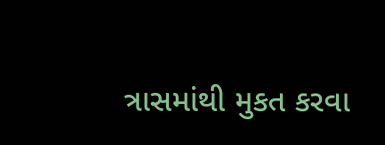ત્રાસમાંથી મુકત કરવા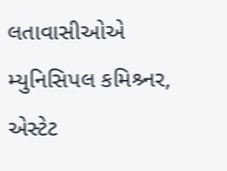લતાવાસીઓએ મ્યુનિસિપલ કમિશ્ર્નર, એસ્ટેટ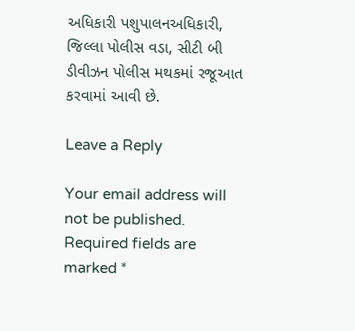અધિકારી પશુપાલનઅધિકારી, જિલ્લા પોલીસ વડા, સીટી બી ડીવીઝન પોલીસ મથકમાં રજૂઆત કરવામાં આવી છે.

Leave a Reply

Your email address will not be published. Required fields are marked *